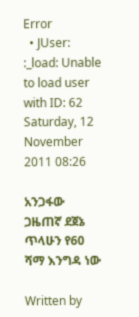Error
  • JUser: :_load: Unable to load user with ID: 62
Saturday, 12 November 2011 08:26

አንጋፋው ጋዜጠኛ ደጀኔ ጥላሁን የ60 ሻማ እንግዳ ነው

Written by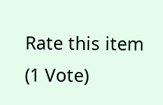Rate this item
(1 Vote)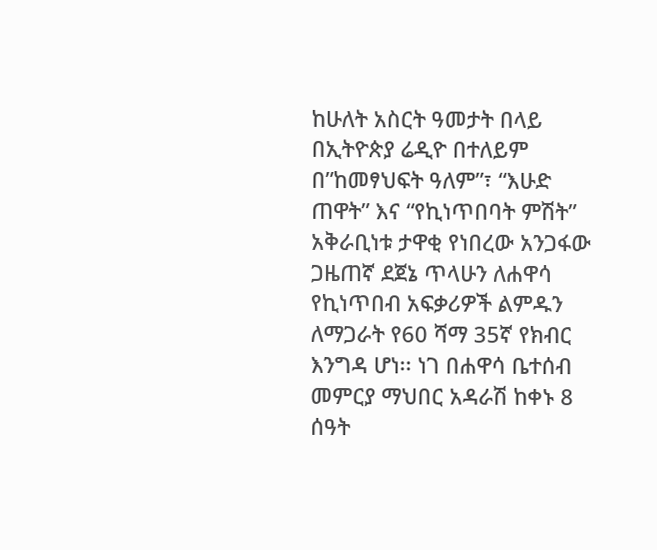ከሁለት አስርት ዓመታት በላይ በኢትዮጵያ ሬዲዮ በተለይም በ”ከመፃህፍት ዓለም”፣ “እሁድ ጠዋት” እና “የኪነጥበባት ምሽት” አቅራቢነቱ ታዋቂ የነበረው አንጋፋው ጋዜጠኛ ደጀኔ ጥላሁን ለሐዋሳ የኪነጥበብ አፍቃሪዎች ልምዱን ለማጋራት የ60 ሻማ 35ኛ የክብር እንግዳ ሆነ፡፡ ነገ በሐዋሳ ቤተሰብ መምርያ ማህበር አዳራሽ ከቀኑ 8 ሰዓት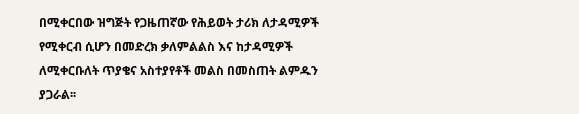በሚቀርበው ዝግጅት የጋዜጠኛው የሕይወት ታሪክ ለታዳሚዎች የሚቀርብ ሲሆን በመድረክ ቃለምልልስ እና ከታዳሚዎች ለሚቀርቡለት ጥያቄና አስተያየቶች መልስ በመስጠት ልምዱን ያጋራል፡፡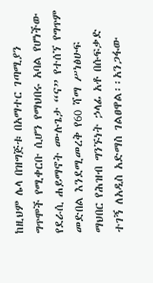ከዚህም ሌላ በዝግጅቱ በአማተር ገጣሚያን ግጥሞች የሚቀርቡ ሲሆን የማህበሩ አባል የሆነችው የደራሲ ሐይማኖት ሙሉጌታ “ና” የተሰኘ የግጥም መድበል እንደሚመረቅ የ60 ሻማ ሥነፅሁፍ ማህበር የሕዝብ ግንኙነት ኃላፊ አቶ በሱፍቃድ ተገኝ ለአዲስ አድማስ ገልፀዋል፡፡አንጋፋው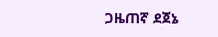ጋዜጠኛ ደጀኔ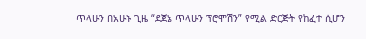ጥላሁን በአሁኑ ጊዜ “ደጀኔ ጥላሁን ፕሮሞሽን” የሚል ድርጅት የከፈተ ሲሆን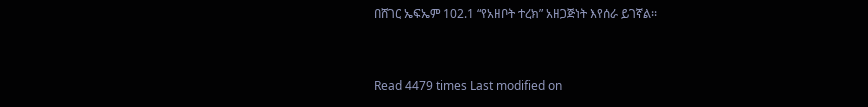በሸገር ኤፍኤም 102.1 “የአዘቦት ተረክ” አዘጋጅነት እየሰራ ይገኛል፡፡



Read 4479 times Last modified on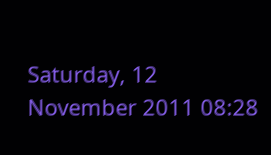Saturday, 12 November 2011 08:28